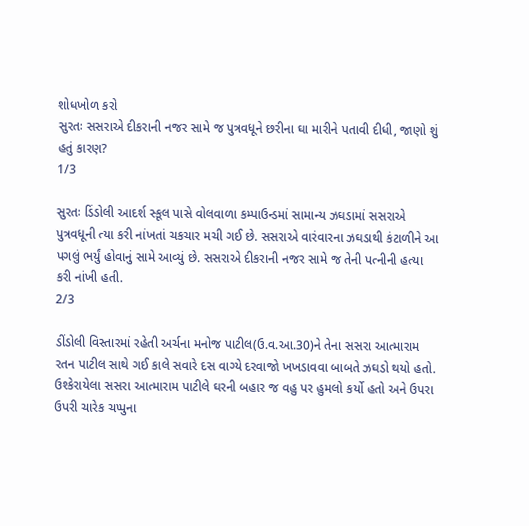શોધખોળ કરો
સુરતઃ સસરાએ દીકરાની નજર સામે જ પુત્રવધૂને છરીના ઘા મારીને પતાવી દીધી, જાણો શું હતું કારણ?
1/3

સુરતઃ ડિંડોલી આદર્શ સ્કૂલ પાસે વોલવાળા કમ્પાઉન્ડમાં સામાન્ય ઝઘડામાં સસરાએ પુત્રવધૂની ત્યા કરી નાંખતાં ચકચાર મચી ગઈ છે. સસરાએ વારંવારના ઝઘડાથી કંટાળીને આ પગલું ભર્યું હોવાનું સામે આવ્યું છે. સસરાએ દીકરાની નજર સામે જ તેની પત્નીની હત્યા કરી નાંખી હતી.
2/3

ડીંડોલી વિસ્તારમાં રહેતી અર્ચના મનોજ પાટીલ(ઉ.વ.આ.30)ને તેના સસરા આત્મારામ રતન પાટીલ સાથે ગઈ કાલે સવારે દસ વાગ્યે દરવાજો ખખડાવવા બાબતે ઝઘડો થયો હતો. ઉશ્કેરાયેલા સસરા આત્મારામ પાટીલે ઘરની બહાર જ વહુ પર હુમલો કર્યો હતો અને ઉપરા ઉપરી ચારેક ચપ્પુના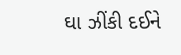ઘા ઝીંકી દઈને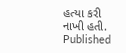હત્યા કરી નાખી હતી.
Published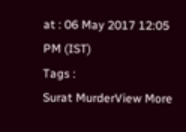at : 06 May 2017 12:05 PM (IST)
Tags :
Surat MurderView More